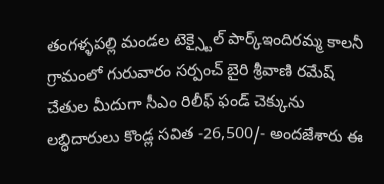తంగళ్ళపల్లి మండల టెక్స్టైల్ పార్క్ఇందిరమ్మ కాలనీ గ్రామంలో గురువారం సర్పంచ్ బైరి శ్రీవాణి రమేష్ చేతుల మీదుగా సీఎం రిలీఫ్ ఫండ్ చెక్కును లబ్ధిదారులు కొండ్ల సవిత -26,500/- అందజేశారు ఈ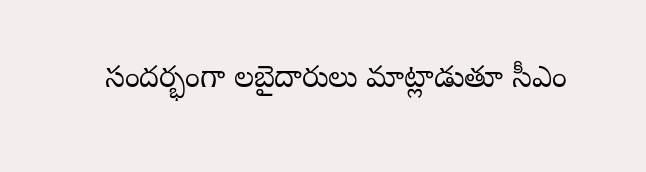సందర్భంగా లబైదారులు మాట్లాడుతూ సీఎం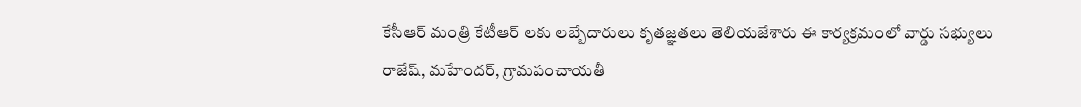కేసీఆర్ మంత్రి కేటీఆర్ లకు లబ్బేదారులు కృతజ్ఞతలు తెలియజేశారు ఈ కార్యక్రమంలో వార్డు సభ్యులు రాజేష్, మహేందర్, గ్రామపంచాయతీ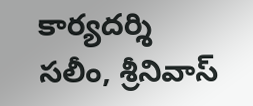కార్యదర్శి సలీం, శ్రీనివాస్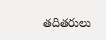తదితరులు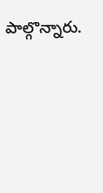పాల్గొన్నారు.